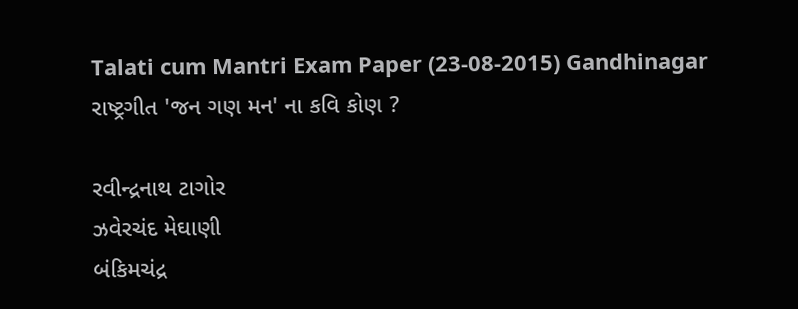Talati cum Mantri Exam Paper (23-08-2015) Gandhinagar
રાષ્ટ્રગીત 'જન ગણ મન' ના કવિ કોણ ?

રવીન્દ્રનાથ ટાગોર
ઝવેરચંદ મેઘાણી
બંકિમચંદ્ર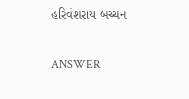હરિવંશરાય બચ્ચન

ANSWER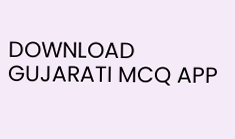DOWNLOAD GUJARATI MCQ APP